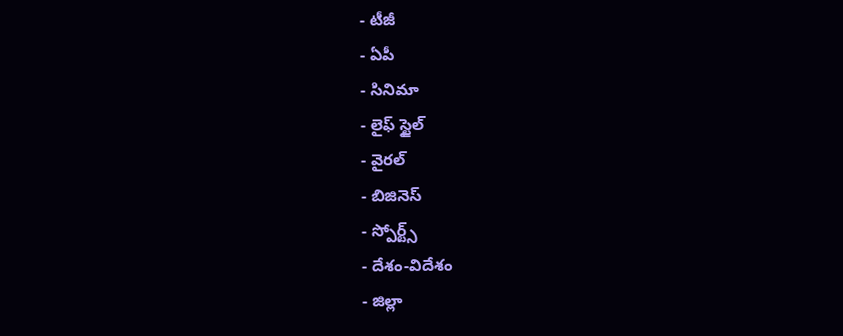- టీజీ
- ఏపీ
- సినిమా
- లైఫ్ స్టైల్
- వైరల్
- బిజినెస్
- స్పోర్ట్స్
- దేశం-విదేశం
- జిల్లా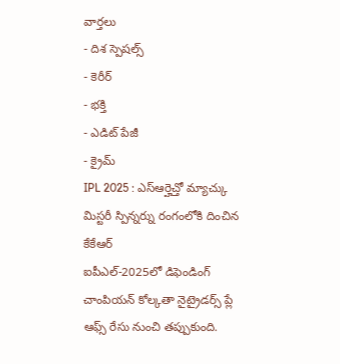వార్తలు
- దిశ స్పెషల్స్
- కెరీర్
- భక్తి
- ఎడిట్ పేజీ
- క్రైమ్
IPL 2025 : ఎస్ఆర్హెచ్తో మ్యాచ్కు మిస్టరీ స్పిన్నర్ను రంగంలోకి దించిన కేకేఆర్
ఐపీఎల్-2025లో డిఫెండింగ్ చాంపియన్ కోల్కతా నైట్రైడర్స్ ప్లే ఆఫ్స్ రేసు నుంచి తప్పుకుంది.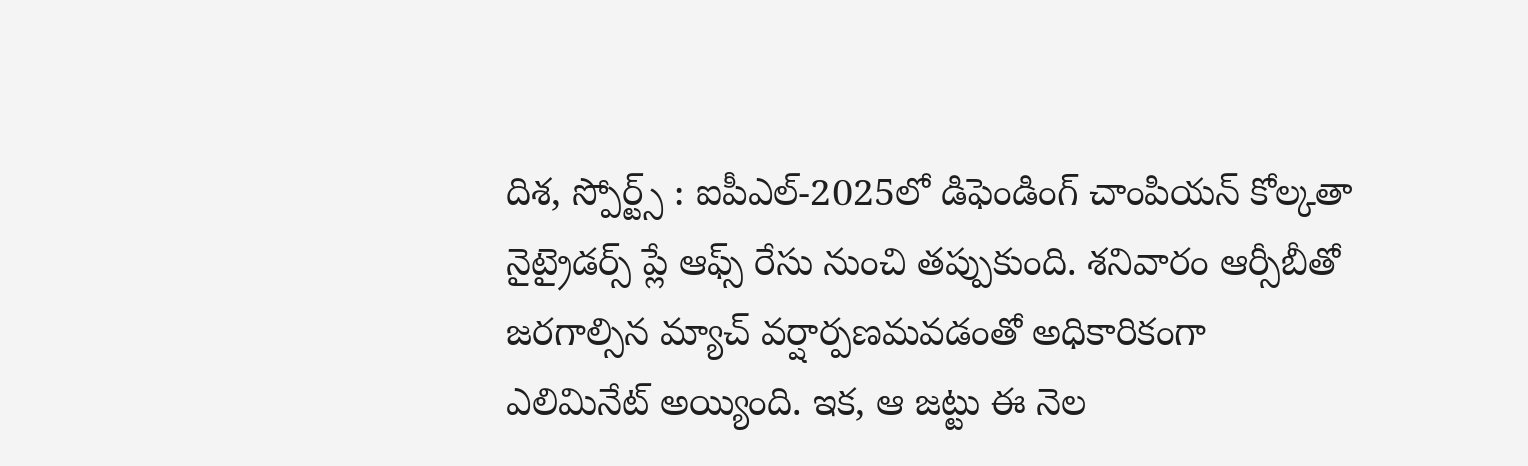దిశ, స్పోర్ట్స్ : ఐపీఎల్-2025లో డిఫెండింగ్ చాంపియన్ కోల్కతా నైట్రైడర్స్ ప్లే ఆఫ్స్ రేసు నుంచి తప్పుకుంది. శనివారం ఆర్సీబీతో జరగాల్సిన మ్యాచ్ వర్షార్పణమవడంతో అధికారికంగా ఎలిమినేట్ అయ్యింది. ఇక, ఆ జట్టు ఈ నెల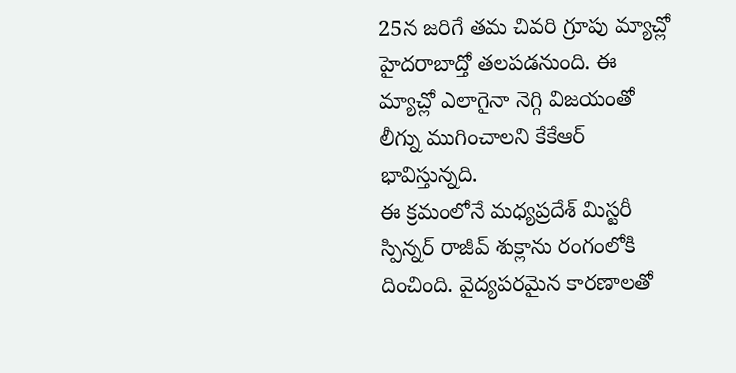25న జరిగే తమ చివరి గ్రూపు మ్యాచ్లో హైదరాబాద్తో తలపడనుంది. ఈ మ్యాచ్లో ఎలాగైనా నెగ్గి విజయంతో లీగ్ను ముగించాలని కేకేఆర్ భావిస్తున్నది.
ఈ క్రమంలోనే మధ్యప్రదేశ్ మిస్టరీ స్పిన్నర్ రాజీవ్ శుక్లాను రంగంలోకి దించింది. వైద్యపరమైన కారణాలతో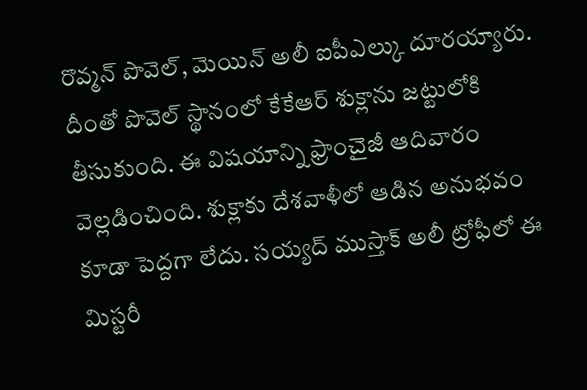రొవ్మన్ పొవెల్, మెయిన్ అలీ ఐపీఎల్కు దూరయ్యారు. దీంతో పొవెల్ స్థానంలో కేకేఆర్ శుక్లాను జట్టులోకి తీసుకుంది. ఈ విషయాన్ని ఫ్రాంచైజీ ఆదివారం వెల్లడించింది. శుక్లాకు దేశవాళీలో ఆడిన అనుభవం కూడా పెద్దగా లేదు. సయ్యద్ ముస్తాక్ అలీ ట్రోఫీలో ఈ మిస్టరీ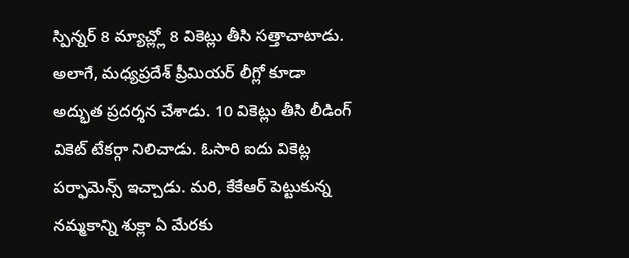స్పిన్నర్ 8 మ్యాచ్ల్లో 8 వికెట్లు తీసి సత్తాచాటాడు. అలాగే, మధ్యప్రదేశ్ ప్రీమియర్ లీగ్లో కూడా అద్భుత ప్రదర్శన చేశాడు. 10 వికెట్లు తీసి లీడింగ్ వికెట్ టేకర్గా నిలిచాడు. ఓసారి ఐదు వికెట్ల పర్ఫామెన్స్ ఇచ్చాడు. మరి, కేకేఆర్ పెట్టుకున్న నమ్మకాన్ని శుక్లా ఏ మేరకు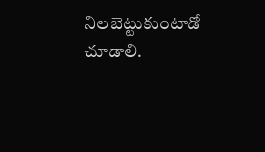నిలబెట్టుకుంటాడో చూడాలి.